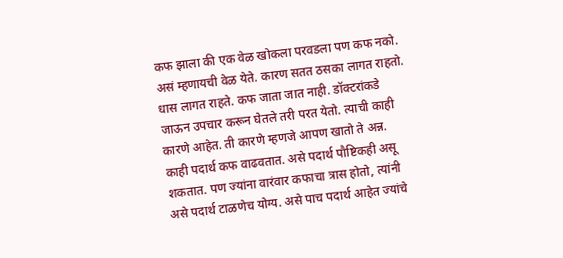कफ झाला की एक वेळ खोकला परवडला पण कफ नको. असं म्हणायची वेळ येते. कारण सतत ठसका लागत राहतो. धास लागत राहते. कफ जाता जात नाही. डॉक्टरांकडे जाऊन उपचार करून घेतले तरी परत येतो. त्याची काही कारणे आहेत. ती कारणे म्हणजे आपण खातो ते अन्न. काही पदार्थ कफ वाढवतात. असे पदार्थ पौष्टिकही असू शकतात. पण ज्यांना वारंवार कफाचा त्रास होतो, त्यांनी असे पदार्थ टाळणेच योग्य. असे पाच पदार्थ आहेत ज्यांचे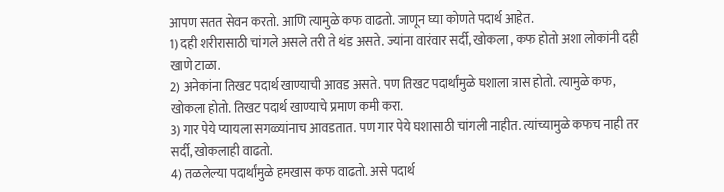आपण सतत सेवन करतो. आणि त्यामुळे कफ वाढतो. जाणून घ्या कोणते पदार्थ आहेत.
1) दही शरीरासाठी चांगले असले तरी ते थंड असते. ज्यांना वारंवार सर्दी, खोकला , कफ होतो अशा लोकांनी दही खाणे टाळा.
2) अनेकांना तिखट पदार्थ खाण्याची आवड असते. पण तिखट पदार्थांमुळे घशाला त्रास होतो. त्यामुळे कफ, खोकला होतो. तिखट पदार्थ खाण्याचे प्रमाण कमी करा.
3) गार पेये प्यायला सगळ्यांनाच आवडतात. पण गार पेये घशासाठी चांगली नाहीत. त्यांच्यामुळे कफच नाही तर सर्दी, खोकलाही वाढतो.
4) तळलेल्या पदार्थांमुळे हमखास कफ वाढतो. असे पदार्थ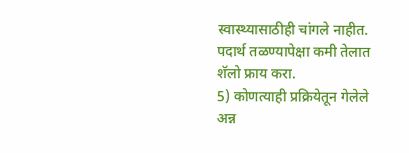स्वास्थ्यासाठीही चांगले नाहीत. पदार्थ तळण्यापेक्षा कमी तेलात शॅलो फ्राय करा.
5) कोणत्याही प्रक्रियेतून गेलेले अन्न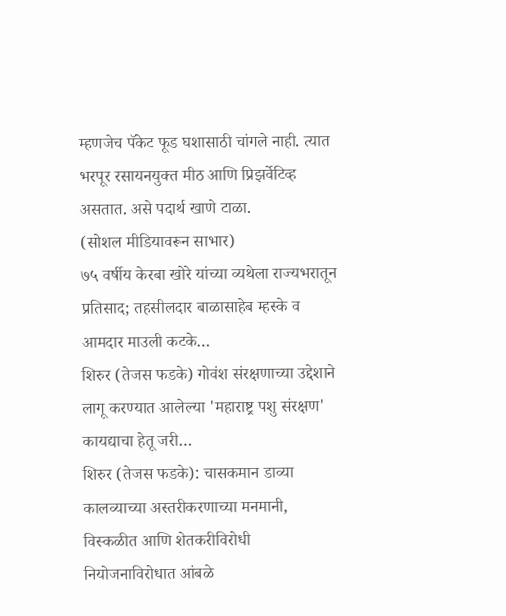म्हणजेच पॅकेट फूड घशासाठी चांगले नाही. त्यात भरपूर रसायनयुक्त मीठ आणि प्रिझर्वेटिव्ह असतात. असे पदार्थ खाणे टाळा.
(सोशल मीडियावरून साभार)
७५ वर्षीय केरबा खोरे यांच्या व्यथेला राज्यभरातून प्रतिसाद; तहसीलदार बाळासाहेब म्हस्के व आमदार माउली कटके…
शिरुर (तेजस फडके) गोवंश संरक्षणाच्या उद्देशाने लागू करण्यात आलेल्या 'महाराष्ट्र पशु संरक्षण' कायद्याचा हेतू जरी…
शिरुर (तेजस फडके): चासकमान डाव्या कालव्याच्या अस्तरीकरणाच्या मनमानी, विस्कळीत आणि शेतकरीविरोधी नियोजनाविरोधात आंबळे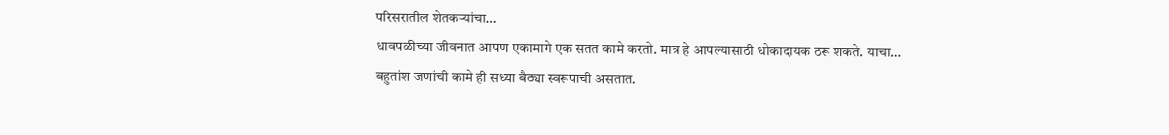परिसरातील शेतकऱ्यांचा…
धावपळीच्या जीवनात आपण एकामागे एक सतत कामे करतो. मात्र हे आपल्यासाठी धोकादायक ठरू शकते. याचा…
बहुतांश जणांची कामे ही सध्या बैठ्या स्वरूपाची असतात.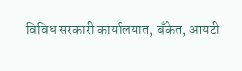विविध सरकारी कार्यालयात, बँकेत, आयटी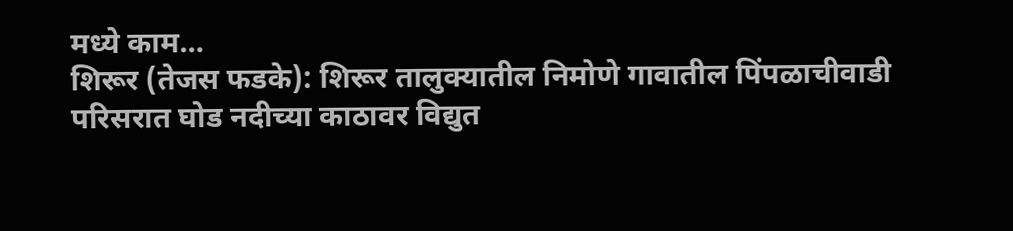मध्ये काम…
शिरूर (तेजस फडके): शिरूर तालुक्यातील निमोणे गावातील पिंपळाचीवाडी परिसरात घोड नदीच्या काठावर विद्युत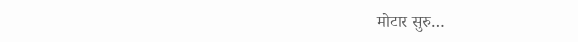मोटार सुरु…